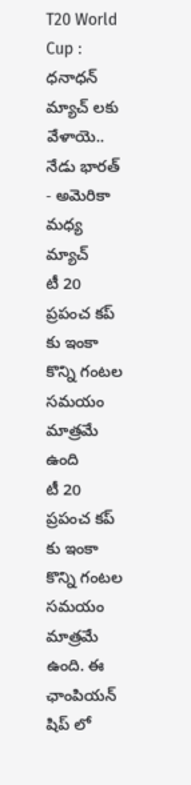T20 World Cup : ధనాధన్ మ్యాచ్ లకు వేళాయె.. నేడు భారత్ - అమెరికా మధ్య మ్యాచ్
టీ 20 ప్రపంచ కప్ కు ఇంకా కొన్ని గంటల సమయం మాత్రమే ఉంది
టీ 20 ప్రపంచ కప్ కు ఇంకా కొన్ని గంటల సమయం మాత్రమే ఉంది. ఈ ఛాంపియన్ షిప్ లో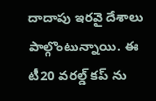దాదాపు ఇరవై దేశాలు పాల్గొంటున్నాయి. ఈ టీ20 వరల్డ్ కప్ ను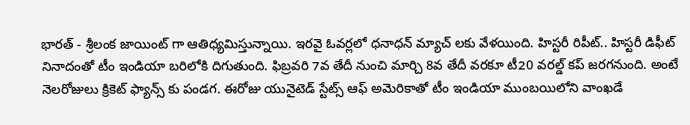భారత్ - శ్రీలంక జాయింట్ గా ఆతిధ్యమిస్తున్నాయి. ఇరవై ఓవర్లలో ధనాధన్ మ్యాచ్ లకు వేళయింది. హిస్టరీ రిపీట్.. హిస్టరీ డిఫీట్ నినాదంతో టీం ఇండియా బరిలోకి దిగుతుంది. ఫిబ్రవరి 7వ తేదీ నుంచి మార్చి 8వ తేదీ వరకూ టీ20 వరల్డ్ కప్ జరగనుంది. అంటే నెలరోజులు క్రికెట్ ఫ్యాన్స్ కు పండగ. ఈరోజు యునైటెడ్ స్టేట్స్ ఆఫ్ అమెరికాతో టీం ఇండియా ముంబయిలోని వాంఖడే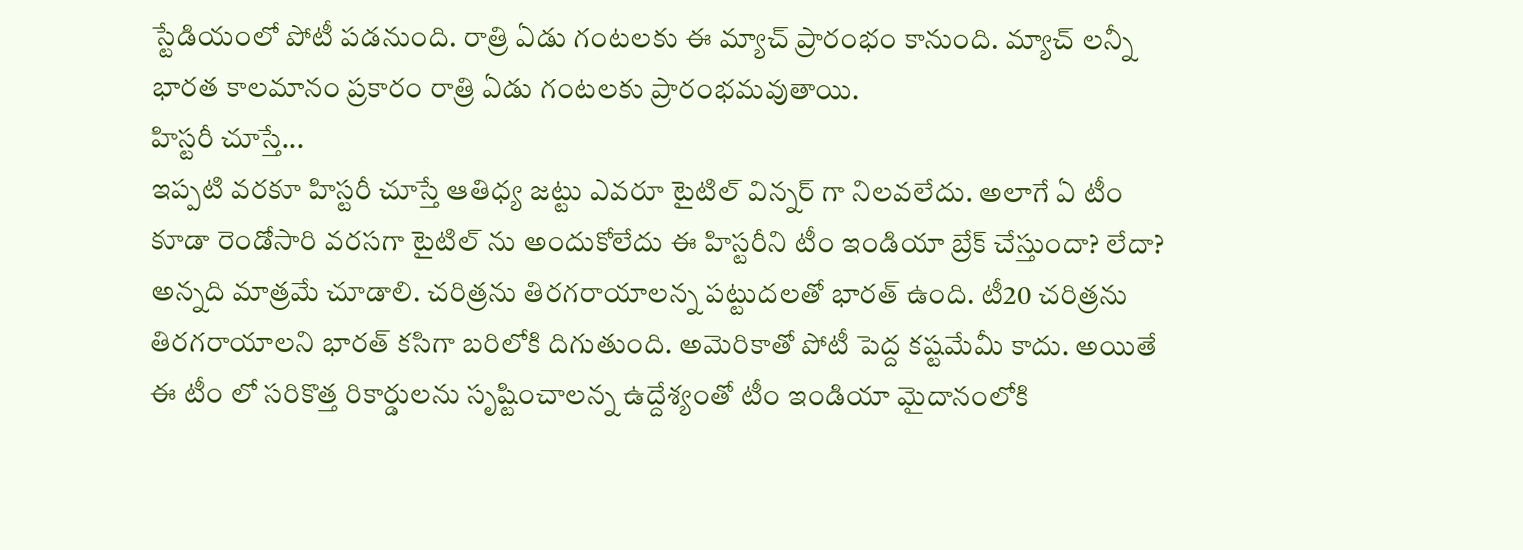స్టేడియంలో పోటీ పడనుంది. రాత్రి ఏడు గంటలకు ఈ మ్యాచ్ ప్రారంభం కానుంది. మ్యాచ్ లన్నీ భారత కాలమానం ప్రకారం రాత్రి ఏడు గంటలకు ప్రారంభమవుతాయి.
హిస్టరీ చూస్తే...
ఇప్పటి వరకూ హిస్టరీ చూస్తే ఆతిధ్య జట్టు ఎవరూ టైటిల్ విన్నర్ గా నిలవలేదు. అలాగే ఏ టీం కూడా రెండోసారి వరసగా టైటిల్ ను అందుకోలేదు ఈ హిస్టరీని టీం ఇండియా బ్రేక్ చేస్తుందా? లేదా? అన్నది మాత్రమే చూడాలి. చరిత్రను తిరగరాయాలన్న పట్టుదలతో భారత్ ఉంది. టీ20 చరిత్రను తిరగరాయాలని భారత్ కసిగా బరిలోకి దిగుతుంది. అమెరికాతో పోటీ పెద్ద కష్టమేమీ కాదు. అయితే ఈ టీం లో సరికొత్త రికార్డులను సృష్టించాలన్న ఉద్దేశ్యంతో టీం ఇండియా మైదానంలోకి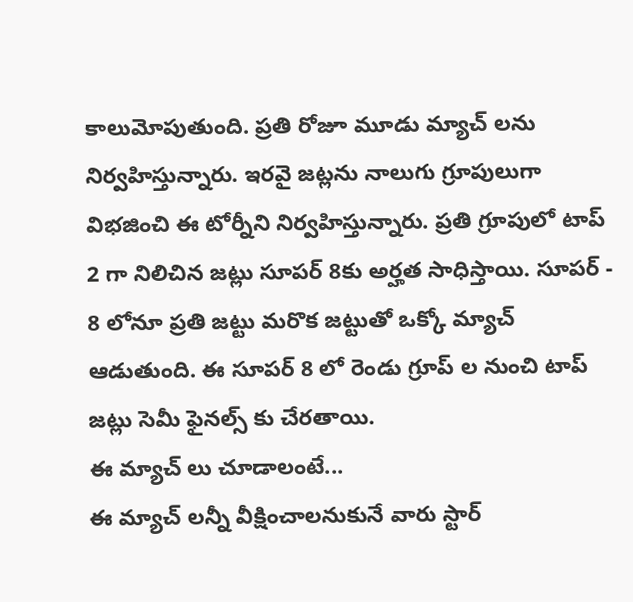కాలుమోపుతుంది. ప్రతి రోజూ మూడు మ్యాచ్ లను నిర్వహిస్తున్నారు. ఇరవై జట్లను నాలుగు గ్రూపులుగా విభజించి ఈ టోర్నీని నిర్వహిస్తున్నారు. ప్రతి గ్రూపులో టాప్ 2 గా నిలిచిన జట్లు సూపర్ 8కు అర్హత సాధిస్తాయి. సూపర్ - 8 లోనూ ప్రతి జట్టు మరొక జట్టుతో ఒక్కో మ్యాచ్ ఆడుతుంది. ఈ సూపర్ 8 లో రెండు గ్రూప్ ల నుంచి టాప్ జట్లు సెమీ ఫైనల్స్ కు చేరతాయి.
ఈ మ్యాచ్ లు చూడాలంటే...
ఈ మ్యాచ్ లన్నీ వీక్షించాలనుకునే వారు స్టార్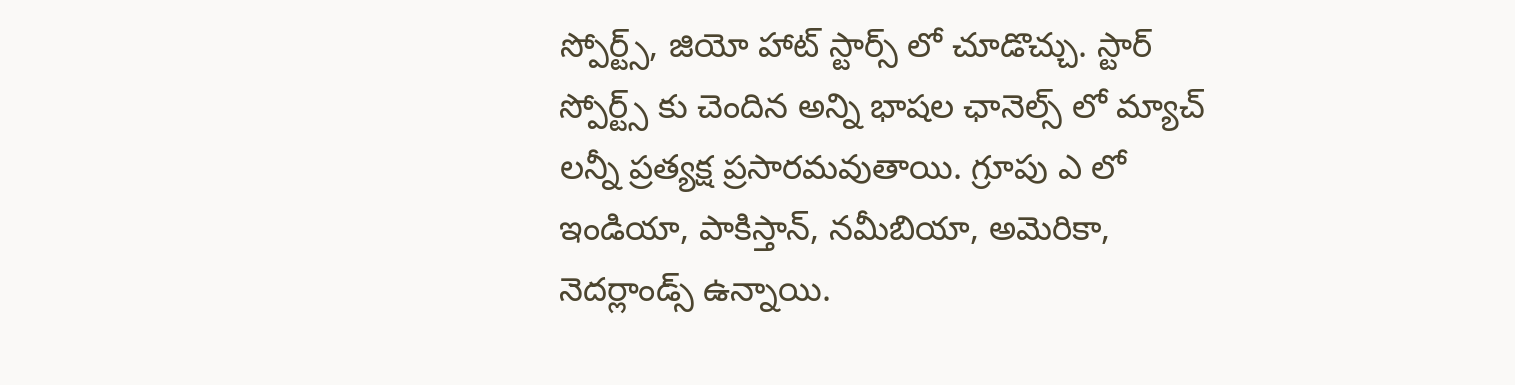స్పోర్ట్స్, జియో హాట్ స్టార్స్ లో చూడొచ్చు. స్టార్ స్పోర్ట్స్ కు చెందిన అన్ని భాషల ఛానెల్స్ లో మ్యాచ్ లన్నీ ప్రత్యక్ష ప్రసారమవుతాయి. గ్రూపు ఎ లో ఇండియా, పాకిస్తాన్, నమీబియా, అమెరికా, నెదర్లాండ్స్ ఉన్నాయి.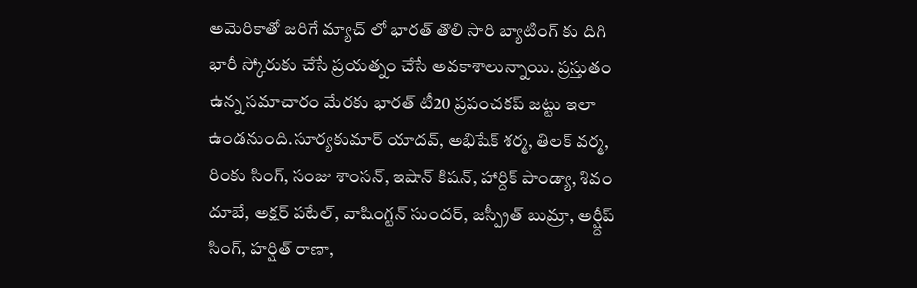అమెరికాతో జరిగే మ్యాచ్ లో భారత్ తొలి సారి బ్యాటింగ్ కు దిగి భారీ స్కోరుకు చేసే ప్రయత్నం చేసే అవకాశాలున్నాయి. ప్రస్తుతం ఉన్న సమాచారం మేరకు భారత్ టీ20 ప్రపంచకప్ జట్టు ఇలా ఉండనుంది.సూర్యకుమార్ యాదవ్, అభిషేక్ శర్మ, తిలక్ వర్మ, రింకు సింగ్, సంజు శాంసన్, ఇషాన్ కిషన్, హార్దిక్ పాండ్యా, శివం దూబే, అక్షర్ పటేల్, వాషింగ్టన్ సుందర్, జస్ప్రీత్ బుమ్రా, అర్ష్దీప్ సింగ్, హర్షిత్ రాణా,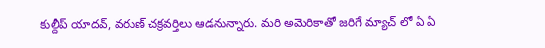కుల్దీప్ యాదవ్, వరుణ్ చక్రవర్తిలు ఆడనున్నారు. మరి అమెరికాతో జరిగే మ్యాచ్ లో ఏ ఏ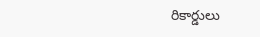రికార్డులు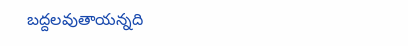బద్దలవుతాయన్నది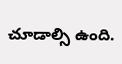చూడాల్సి ఉంది.